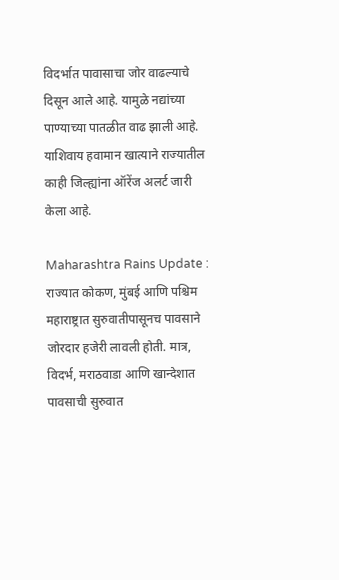विदर्भात पावासाचा जोर वाढल्याचे दिसून आले आहे. यामुळे नद्यांच्या पाण्याच्या पातळीत वाढ झाली आहे. याशिवाय हवामान खात्याने राज्यातील काही जिल्ह्यांना ऑरेंज अलर्ट जारी केला आहे.

Maharashtra Rains Update : राज्यात कोकण, मुंबई आणि पश्चिम महाराष्ट्रात सुरुवातीपासूनच पावसाने जोरदार हजेरी लावली होती. मात्र, विदर्भ, मराठवाडा आणि खान्देशात पावसाची सुरुवात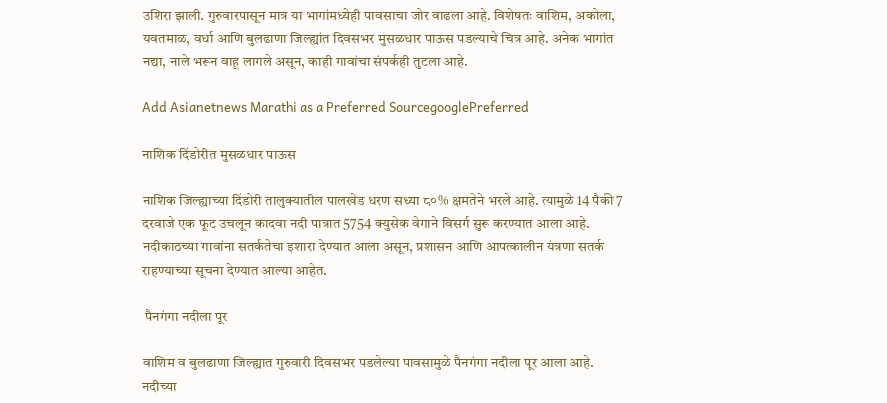उशिरा झाली. गुरुवारपासून मात्र या भागांमध्येही पावसाचा जोर वाढला आहे. विशेषतः वाशिम, अकोला, यवतमाळ, वर्धा आणि बुलढाणा जिल्ह्यांत दिवसभर मुसळधार पाऊस पडल्याचे चित्र आहे. अनेक भागांत नद्या, नाले भरून वाहू लागले असून, काही गावांचा संपर्कही तुटला आहे.

Add Asianetnews Marathi as a Preferred SourcegooglePreferred

नाशिक दिंडोरीत मुसळधार पाऊस

नाशिक जिल्ह्याच्या दिंडोरी तालुक्यातील पालखेड धरण सध्या ८०% क्षमतेने भरले आहे. त्यामुळे 14 पैकी 7 दरवाजे एक फूट उचलून कादवा नदी पात्रात 5754 क्युसेक वेगाने विसर्ग सुरू करण्यात आला आहे. नदीकाठच्या गावांना सतर्कतेचा इशारा देण्यात आला असून, प्रशासन आणि आपत्कालीन यंत्रणा सतर्क राहण्याच्या सूचना देण्यात आल्या आहेत.

 पैनगंगा नदीला पूर

वाशिम व बुलढाणा जिल्ह्यात गुरुवारी दिवसभर पडलेल्या पावसामुळे पैनगंगा नदीला पूर आला आहे. नदीच्या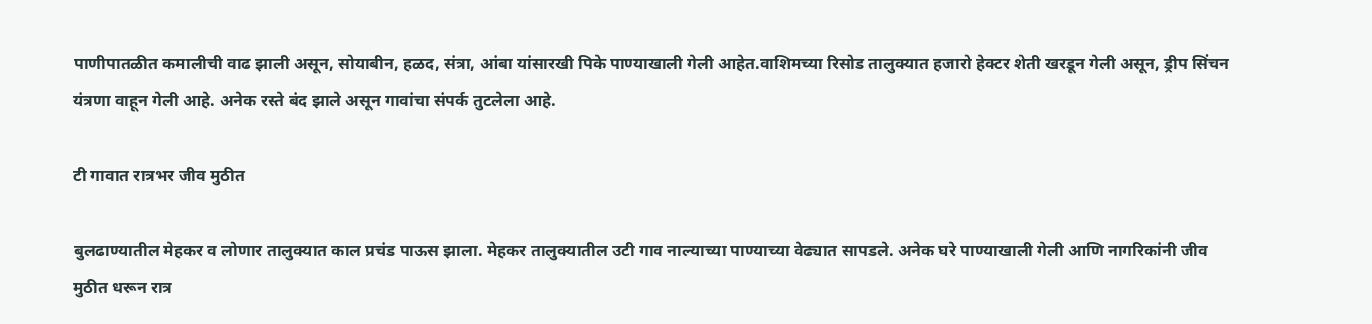पाणीपातळीत कमालीची वाढ झाली असून, सोयाबीन, हळद, संत्रा, आंबा यांसारखी पिके पाण्याखाली गेली आहेत.वाशिमच्या रिसोड तालुक्यात हजारो हेक्टर शेती खरडून गेली असून, ड्रीप सिंचन यंत्रणा वाहून गेली आहे. अनेक रस्ते बंद झाले असून गावांचा संपर्क तुटलेला आहे.

टी गावात रात्रभर जीव मुठीत

बुलढाण्यातील मेहकर व लोणार तालुक्यात काल प्रचंड पाऊस झाला. मेहकर तालुक्यातील उटी गाव नाल्याच्या पाण्याच्या वेढ्यात सापडले. अनेक घरे पाण्याखाली गेली आणि नागरिकांनी जीव मुठीत धरून रात्र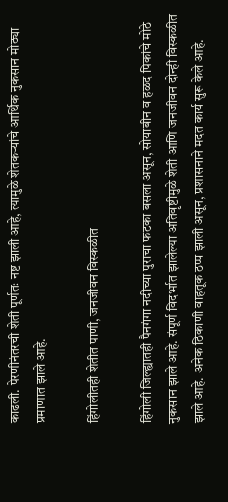काढली. पेरणीनंतरची शेती पूर्णतः नष्ट झाली आहे, त्यामुळे शेतकऱ्यांचे आर्थिक नुकसान मोठ्या प्रमाणात झाले आहे.

हिंगोलीतही शेतीत पाणी, जनजीवन विस्कळीत

हिंगोली जिल्ह्यातही पैनगंगा नदीच्या पुराचा फटका बसला असून, सोयाबीन व हळद पिकांचे मोठे नुकसान झाले आहे. संपूर्ण विदर्भात झालेल्या अतिवृष्टीमुळे शेती आणि जनजीवन दोन्ही विस्कळीत झाले आहे. अनेक ठिकाणी वाहतूक ठप्प झाली असून, प्रशासनाने मदत कार्य सुरू केले आहे.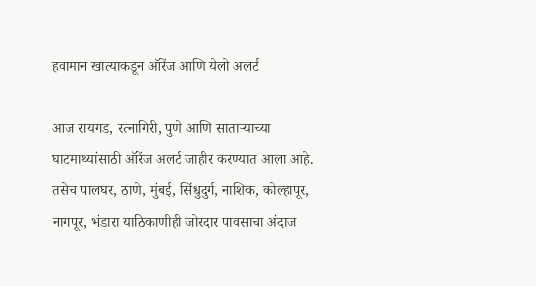हवामान खात्याकडून ऑरेंज आणि येलो अलर्ट

आज रायगड, रत्नागिरी, पुणे आणि साताऱ्याच्या घाटमाथ्यांसाठी ऑरेंज अलर्ट जाहीर करण्यात आला आहे. तसेच पालघर, ठाणे, मुंबई, सिंधुदुर्ग, नाशिक, कोल्हापूर, नागपूर, भंडारा याठिकाणीही जोरदार पावसाचा अंदाज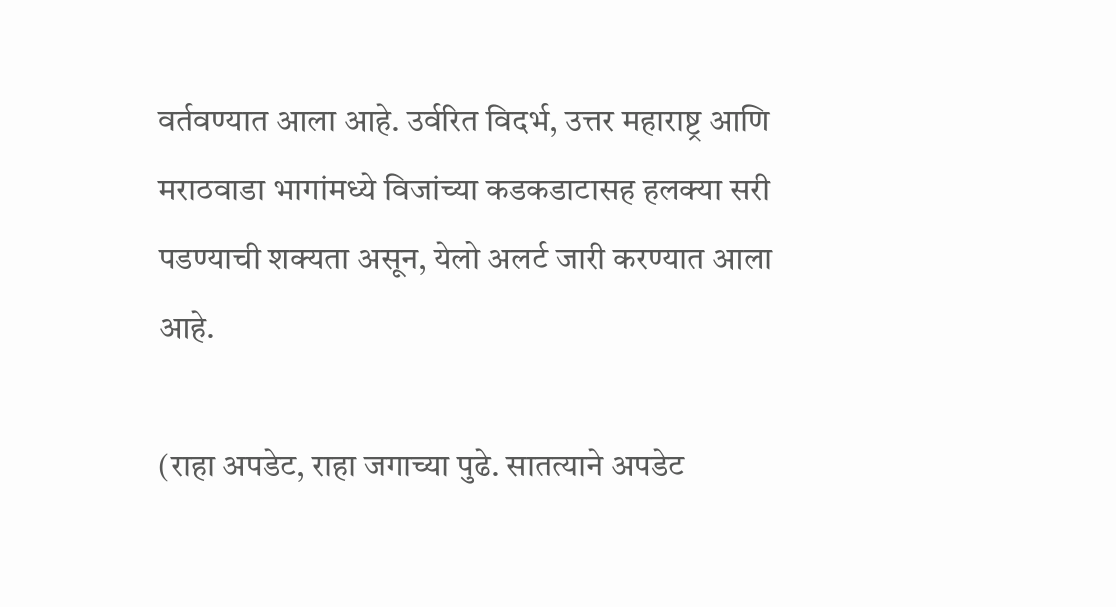वर्तवण्यात आला आहे. उर्वरित विदर्भ, उत्तर महाराष्ट्र आणि मराठवाडा भागांमध्ये विजांच्या कडकडाटासह हलक्या सरी पडण्याची शक्यता असून, येलो अलर्ट जारी करण्यात आला आहे.

(राहा अपडेट, राहा जगाच्या पुढे. सातत्याने अपडेट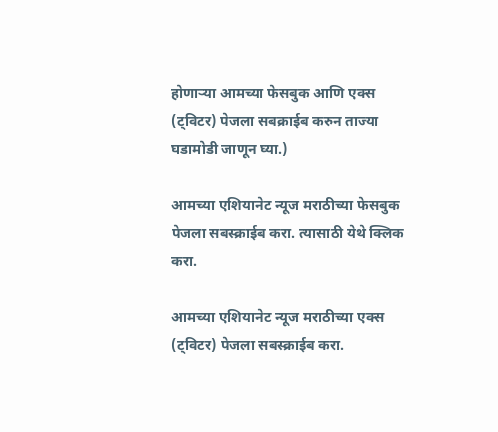होणाऱ्या आमच्या फेसबुक आणि एक्स (ट्विटर) पेजला सबक्राईब करुन ताज्या घडामोडी जाणून घ्या.)

आमच्या एशियानेट न्यूज मराठीच्या फेसबुक पेजला सबस्क्राईब करा. त्यासाठी येथे क्लिक करा.

आमच्या एशियानेट न्यूज मराठीच्या एक्स (ट्विटर) पेजला सबस्क्राईब करा.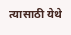त्यासाठी येथे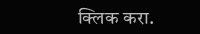क्लिक करा.